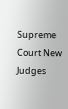Supreme Court New Judges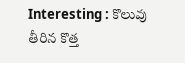Interesting : కొలువు తీరిన కొత్త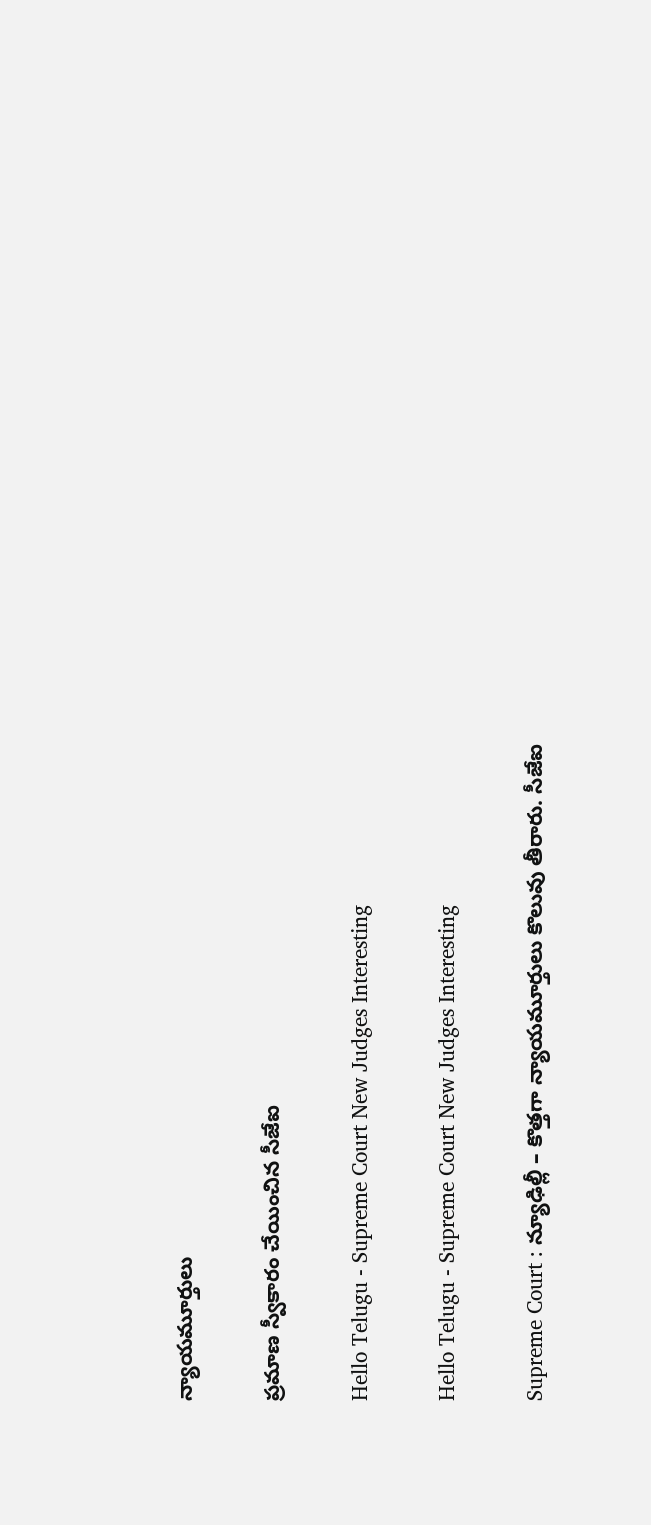న్యాయ‌మూర్తులు

ప్ర‌మాణ స్వీకారం చేయించిన సీజేఐ

Hello Telugu - Supreme Court New Judges Interesting

Hello Telugu - Supreme Court New Judges Interesting

Supreme Court : న్యూఢిల్లీ – కొత్త‌గా న్యాయ‌మూర్తులు కొలువు తీరారు. సీజేఐ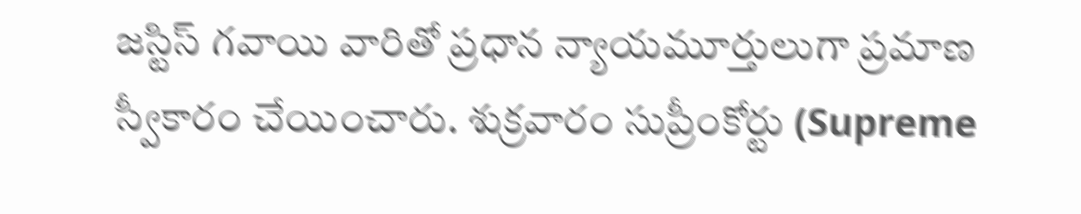జ‌స్టిస్ గ‌వాయి వారితో ప్ర‌ధాన న్యాయ‌మూర్తులుగా ప్ర‌మాణ స్వీకారం చేయించారు. శుక్ర‌వారం సుప్రీంకోర్టు (Supreme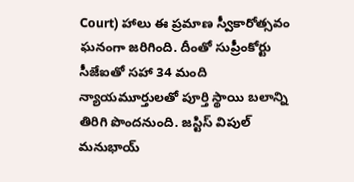Court) హాలు ఈ ప్ర‌మాణ స్వీకారోత్స‌వం ఘ‌నంగా జ‌రిగింది. దీంతో సుప్రీంకోర్టు సీజేఐతో సహా 34 మంది న్యాయమూర్తులతో పూర్తి స్థాయి బలాన్ని తిరిగి పొందనుంది. జస్టిస్ విపుల్ మనుభాయ్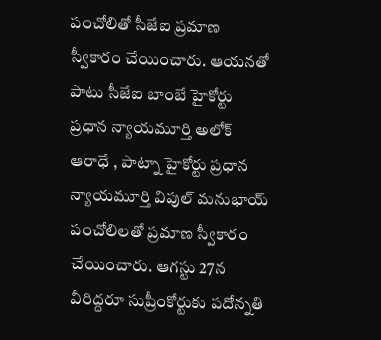పంచోలితో సీజేఐ ప్రమాణ స్వీకారం చేయించారు. ఆయ‌న‌తో పాటు సీజేఐ బాంబే హైకోర్టు ప్రధాన న్యాయమూర్తి అలోక్ ఆరాధే , పాట్నా హైకోర్టు ప్రధాన న్యాయమూర్తి విపుల్ మనుభాయ్ పంచోలిలతో ప్రమాణ స్వీకారం చేయించారు. ఆగస్టు 27న వీరిద్దరూ సుప్రీంకోర్టుకు పదోన్నతి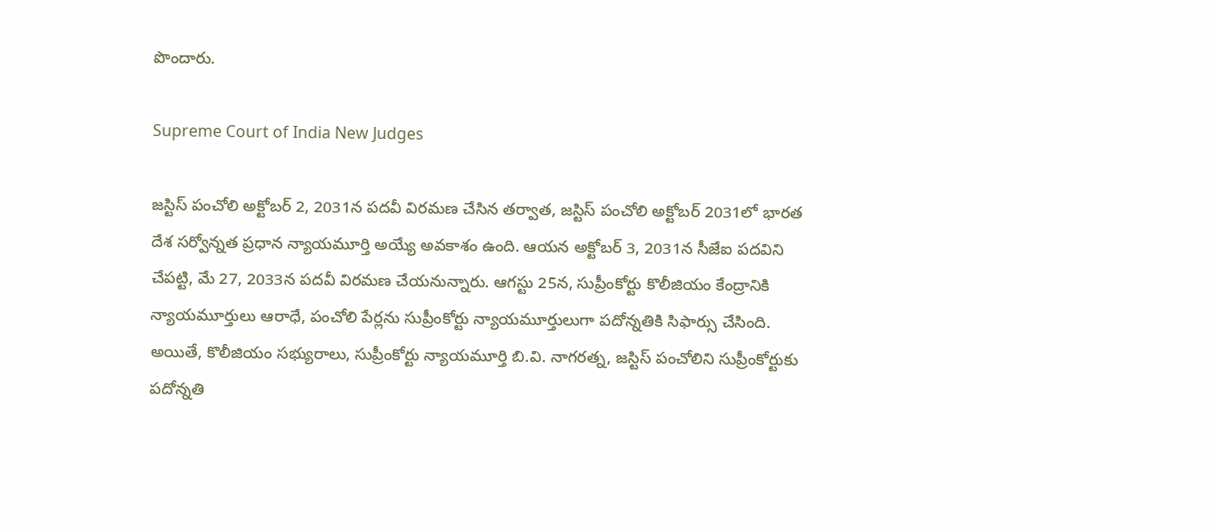పొందారు.

Supreme Court of India New Judges

జస్టిస్ పంచోలి అక్టోబర్ 2, 2031న పదవీ విరమణ చేసిన తర్వాత, జస్టిస్ పంచోలి అక్టోబర్ 2031లో భార‌త దేశ సర్వోన్న‌త ప్ర‌ధాన న్యాయ‌మూర్తి అయ్యే అవకాశం ఉంది. ఆయన అక్టోబర్ 3, 2031న సీజేఐ పదవిని చేపట్టి, మే 27, 2033న పదవీ విరమణ చేయనున్నారు. ఆగస్టు 25న, సుప్రీంకోర్టు కొలీజియం కేంద్రానికి న్యాయమూర్తులు ఆరాధే, పంచోలి పేర్లను సుప్రీంకోర్టు న్యాయమూర్తులుగా పదోన్నతికి సిఫార్సు చేసింది. అయితే, కొలీజియం సభ్యురాలు, సుప్రీంకోర్టు న్యాయమూర్తి బి.వి. నాగరత్న, జస్టిస్ పంచోలిని సుప్రీంకోర్టుకు పదోన్నతి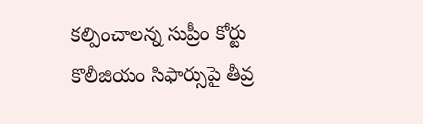కల్పించాలన్న సుప్రీం కోర్టు కొలీజియం సిఫార్సుపై తీవ్ర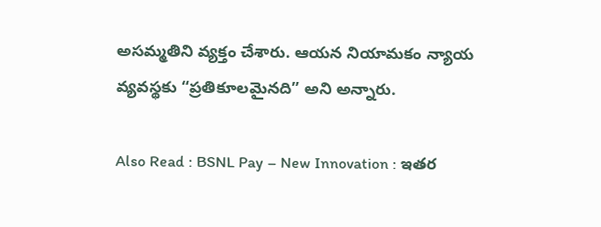అసమ్మతిని వ్య‌క్తం చేశారు. ఆయన నియామకం న్యాయ వ్యవస్థకు “ప్రతికూలమైనది” అని అన్నారు.

Also Read : BSNL Pay – New Innovation : ఇతర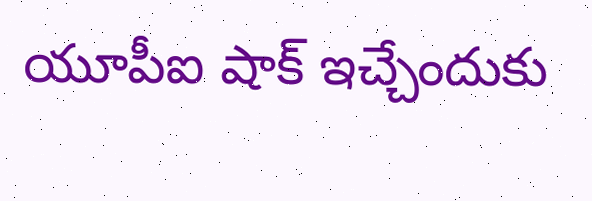యూపీఐ షాక్ ఇచ్చేందుకు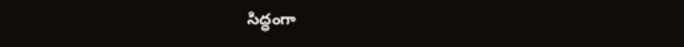సిద్ధంగా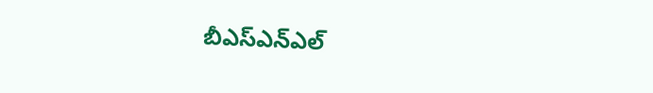బీఎస్ఎన్ఎల్